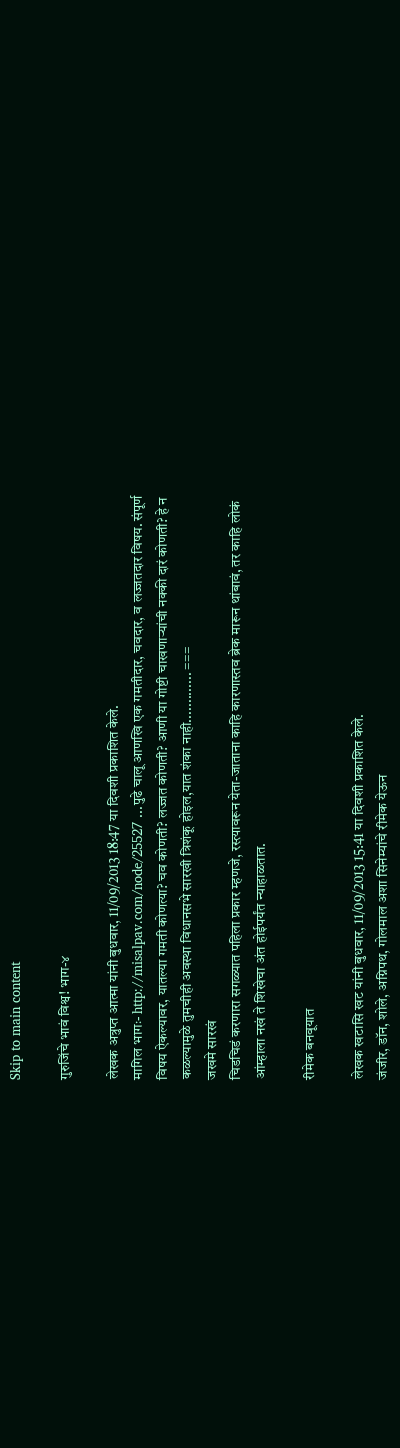Skip to main content

गुरुजिंचे भावं विश्व! भाग-४

लेखक अत्रुप्त आत्मा यांनी बुधवार, 11/09/2013 18:47 या दिवशी प्रकाशित केले.
मागिल भागः- http://misalpav.com/node/25527 ...पुढे चालू आणखि एक गमतीदार, चवदार, व लज्जतदार विषय. संपूर्ण विषय ऐकल्यावर, यातल्या गमती कोणत्या? चव कोणती? लज्जत कोणती? आणी या गोष्टी चाखणार्‍यांची नक्की दारं कोणती? हे न कळल्यामुळे तुमचीही अवस्था विधानसभे सारखी त्रिशंकू होइल,यात शंका नाही............. ===
जखमे सारखं
चिडचिडं करणारा सगळ्यात पहिला प्रकार म्हणजे, रस्त्यावरून येता-जाताना काहि कारणास्तव ब्रेक मारून थांबावं, तर काहि लोकं आंम्हाला नखं ते शिखेचा अंत होईपर्यंत न्याहाळतात.

रीमेक बनवूयात

लेखक खटासि खट यांनी बुधवार, 11/09/2013 15:41 या दिवशी प्रकाशित केले.
जंजीर, डॉन, शोले, अग्निपथ, गोलमाल अशा सिनेम्यांचे रीमेक येऊन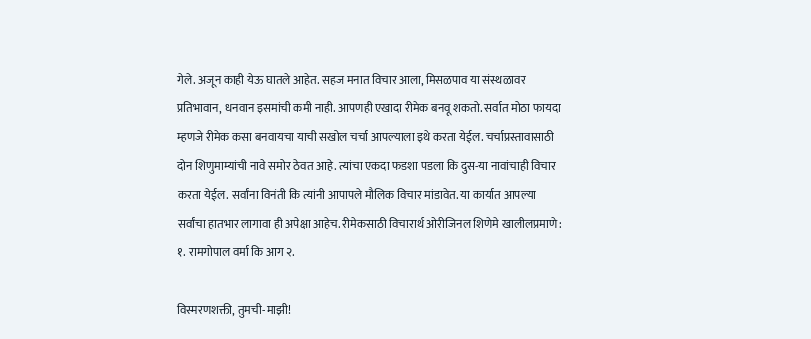गेले. अजून काही येऊ घातले आहेत. सहज मनात विचार आला, मिसळपाव या संस्थळावर प्रतिभावान, धनवान इसमांची कमी नाही. आपणही एखादा रीमेक बनवू शकतो. सर्वात मोठा फायदा म्हणजे रीमेक कसा बनवायचा याची सखोल चर्चा आपल्याला इथे करता येईल. चर्चाप्रस्तावासाठी दोन शिणुमाम्यांची नावे समोर ठेवत आहे. त्यांचा एकदा फडशा पडला कि दुस-या नावांचाही विचार करता येईल. सर्वांना विनंती कि त्यांनी आपापले मौलिक विचार मांडावेत. या कार्यात आपल्या सर्वांचा हातभार लागावा ही अपेक्षा आहेच. रीमेकसाठी विचारार्थ ओरीजिनल शिणेमे खालीलप्रमाणे : १. रामगोपाल वर्मा कि आग २.

विस्मरणशक्ती, तुमची-माझी!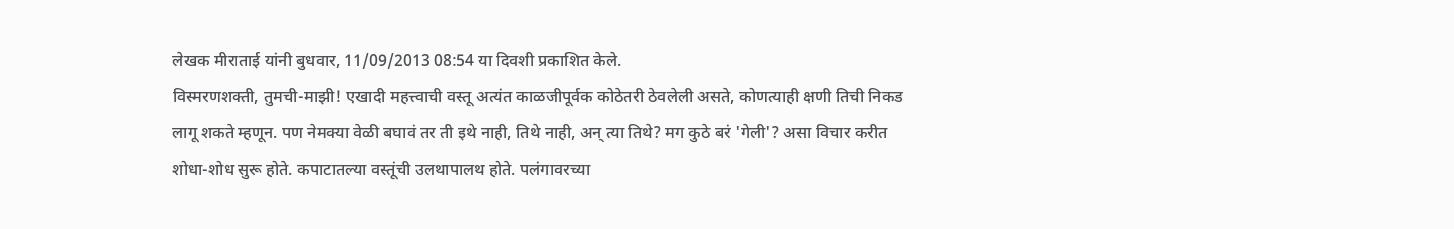लेखक मीराताई यांनी बुधवार, 11/09/2013 08:54 या दिवशी प्रकाशित केले.
विस्मरणशक्ती, तुमची-माझी! एखादी महत्त्वाची वस्तू अत्यंत काळजीपूर्वक कोठेतरी ठेवलेली असते, कोणत्याही क्षणी तिची निकड लागू शकते म्हणून. पण नेमक्या वेळी बघावं तर ती इथे नाही, तिथे नाही, अन् त्या तिथे? मग कुठे बरं 'गेली'? असा विचार करीत शोधा-शोध सुरू होते. कपाटातल्या वस्तूंची उलथापालथ होते. पलंगावरच्या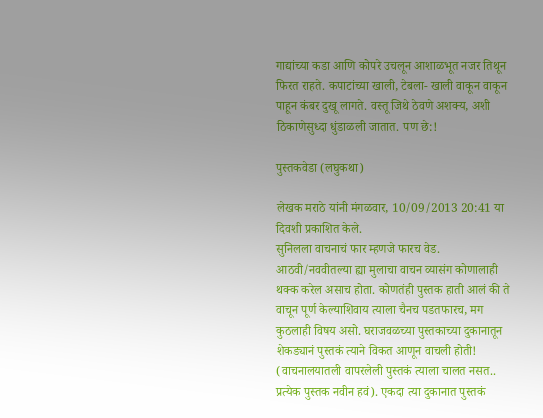गाद्यांच्या कडा आणि कोपरे उचलून आशाळभूत नजर तिथून फिरत राहते. कपाटांच्या खाली, टेबला- खाली वाकून वाकून पाहून कंबर दुखू लागते. वस्तू जिथे ठेवणे अशक्य, अशी ठिकाणेसुध्दा धुंडाळली जातात. पण छे:!

पुस्तकवेडा (लघुकथा)

लेखक मराठे यांनी मंगळवार, 10/09/2013 20:41 या दिवशी प्रकाशित केले.
सुनिलला वाचनाचं फार म्हणजे फारच वेड. आठवी/नववीतल्या ह्या मुलाचा वाचन व्यासंग कोणालाही थक्क करेल असाच होता. कोणतंही पुस्तक हाती आलं की ते वाचून पूर्ण केल्याशिवाय त्याला चैनच पडतफारच, मग कुठलाही विषय असो. घराजवळच्या पुस्तकाच्या दुकानातून शेकड्यानं पुस्तकं त्याने विकत आणून वाचली होती! (वाचनालयातली वापरलेली पुस्तकं त्याला चालत नसत.. प्रत्येक पुस्तक नवीन हवं). एकदा त्या दुकानात पुस्तकं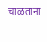चाळताना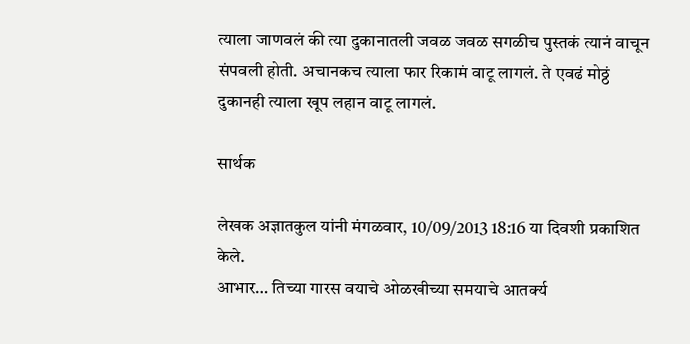त्याला जाणवलं की त्या दुकानातली जवळ जवळ सगळीच पुस्तकं त्यानं वाचून संपवली होती. अचानकच त्याला फार रिकामं वाटू लागलं. ते एवढं मोठ्ठं दुकानही त्याला खूप लहान वाटू लागलं.

सार्थक

लेखक अज्ञातकुल यांनी मंगळवार, 10/09/2013 18:16 या दिवशी प्रकाशित केले.
आभार… तिच्या गारस वयाचे ओळखीच्या समयाचे आतर्क्य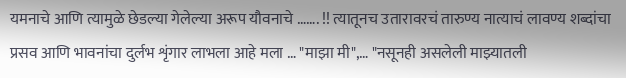यमनाचे आणि त्यामुळे छेडल्या गेलेल्या अरूप यौवनाचे ……. !! त्यातूनच उतारावरचं तारुण्य नात्याचं लावण्य शब्दांचा प्रसव आणि भावनांचा दुर्लभ शृंगार लाभला आहे मला … "माझा मी",… "नसूनही असलेली माझ्यातली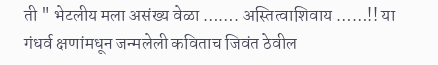ती " भेटलीय मला असंख्य वेळा ……. अस्तित्वाशिवाय ……!! या गंधर्व क्षणांमधून जन्मलेली कविताच जिवंत ठेवील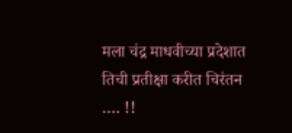मला चंद्र माधवीच्या प्रदेशात तिची प्रतीक्षा करीत चिरंतन …. !!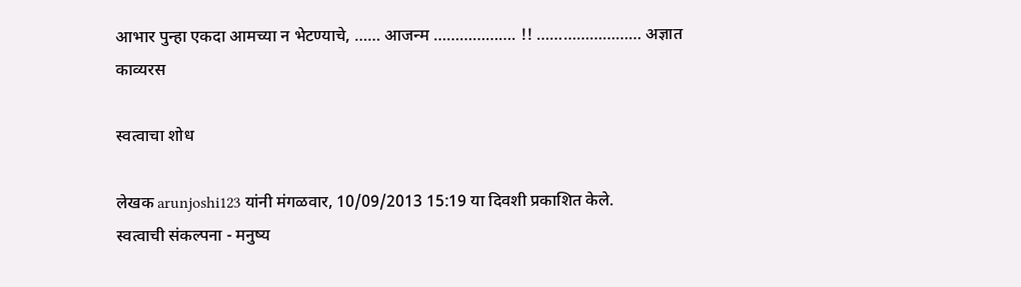आभार पुन्हा एकदा आमच्या न भेटण्याचे, …… आजन्म ………………. !! …………………… अज्ञात
काव्यरस

स्वत्वाचा शोध

लेखक arunjoshi123 यांनी मंगळवार, 10/09/2013 15:19 या दिवशी प्रकाशित केले.
स्वत्वाची संकल्पना - मनुष्य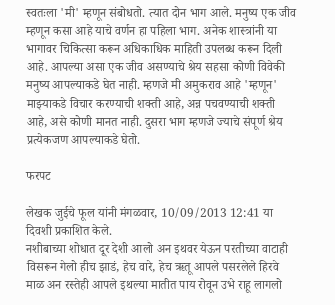स्वतःला 'मी' म्हणून संबोधतो. त्यात दोन भाग आले. मनुष्य एक जीव म्हणून कसा आहे याचे वर्णन हा पहिला भाग. अनेक शास्त्रांनी या भागावर चिकित्सा करून अधिकाधिक माहिती उपलब्ध करून दिली आहे. आपल्या असा एक जीव असण्याचे श्रेय सहसा कोणी विवेकी मनुष्य आपल्याकडे घेत नाही. म्हणजे मी अमुकराव आहे 'म्हणून' माझ्याकडे विचार करण्याची शक्ती आहे, अन्न पचवण्याची शक्ती आहे, असे कोणी मानत नाही. दुसरा भाग म्हणजे ज्याचे संपूर्ण श्रेय प्रत्येकजण आपल्याकडे घेतो.

फरपट

लेखक जुईचे फूल यांनी मंगळवार, 10/09/2013 12:41 या दिवशी प्रकाशित केले.
नशीबाच्या शोधात दूर देशी आलो अन इथवर येऊन परतीच्या वाटाही विसरून गेलो हीच झाडं, हेच वारे, हेच ऋतू आपले पसरलेले हिरवे माळ अन रस्तेही आपले इथल्या मातीत पाय रोवून उभे राहू लागलो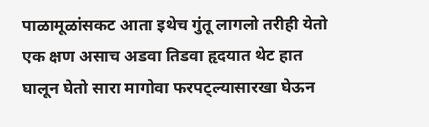पाळामूळांसकट आता इथेच गुंतू लागलो तरीही येतो एक क्षण असाच अडवा तिडवा हृदयात थेट हात घालून घेतो सारा मागोवा फरपट्ल्यासारखा घेऊन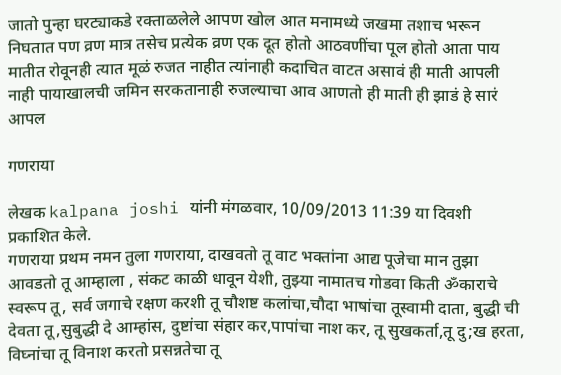जातो पुन्हा घरट्याकडे रक्ताळलेले आपण खोल आत मनामध्ये जखमा तशाच भरून निघतात पण व्रण मात्र तसेच प्रत्येक व्रण एक दूत होतो आठवणींचा पूल होतो आता पाय मातीत रोवूनही त्यात मूळं रुजत नाहीत त्यांनाही कदाचित वाटत असावं ही माती आपली नाही पायाखालची जमिन सरकतानाही रुजल्याचा आव आणतो ही माती ही झाडं हे सारं आपल

गणराया

लेखक kalpana joshi यांनी मंगळवार, 10/09/2013 11:39 या दिवशी प्रकाशित केले.
गणराया प्रथम नमन तुला गणराया, दाखवतो तू वाट भक्तांना आद्य पूजेचा मान तुझा आवडतो तू आम्हाला , संकट काळी धावून येशी, तुझ्या नामातच गोडवा किती ॐकाराचे स्वरूप तू, सर्व जगाचे रक्षण करशी तू चौशष्ट कलांचा,चौदा भाषांचा तूस्वामी दाता, बुद्धी ची देवता तू,सुबुद्धी दे आम्हांस, दुष्टांचा संहार कर,पापांचा नाश कर, तू सुखकर्ता,तू दु;ख हरता, विघ्नांचा तू विनाश करतो प्रसन्नतेचा तू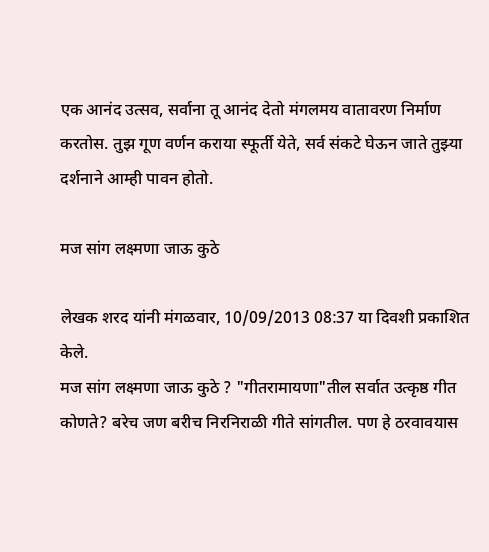एक आनंद उत्सव, सर्वाना तू आनंद देतो मंगलमय वातावरण निर्माण करतोस. तुझ गूण वर्णन कराया स्फूर्ती येते, सर्व संकटे घेऊन जाते तुझ्या दर्शनाने आम्ही पावन होतो.

मज सांग लक्ष्मणा जाऊ कुठे

लेखक शरद यांनी मंगळवार, 10/09/2013 08:37 या दिवशी प्रकाशित केले.
मज सांग लक्ष्मणा जाऊ कुठे ? "गीतरामायणा"तील सर्वात उत्कृष्ठ गीत कोणते? बरेच जण बरीच निरनिराळी गीते सांगतील. पण हे ठरवावयास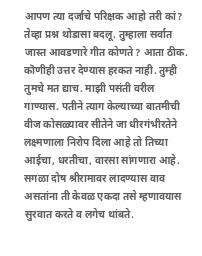आपण त्या दर्जाचे परिक्षक आहो तरी कां? तेव्हा प्रश्न थोडासा बदलू. तुम्हाला सर्वात जास्त आवडणारे गीत कोणते? आता ठीक. कॊणीही उत्तर देण्यास हरकत नाही. तुम्ही तुमचे मत द्याच. माझी पसंती वरील गाण्यास. पतीने त्याग केल्याच्या बातमीची वीज कोसळ्यावर सीतेने जा धीरगंभीरतेने लक्ष्मणाला निरोप दिला आहे तो तिच्या आईचा, धरतीचा, वारसा सांगणारा आहे. सगळा दोष श्रीरामावर लादण्यास वाव असतांना ती केवळ एकदा तसे म्हणावयास सुरवात करते व लगेच थांबते.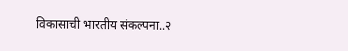विकासाची भारतीय संकल्पना..२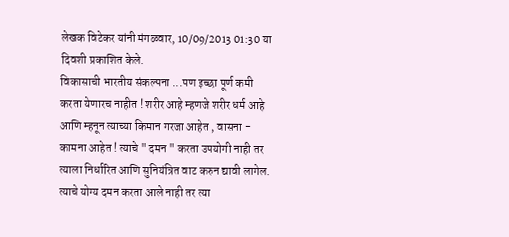लेखक विटेकर यांनी मंगळवार, 10/09/2013 01:30 या दिवशी प्रकाशित केले.
विकासाची भारतीय संकल्पना ...पण इच्छा पूर्ण कमी करता येणारच नाहीत ! शरीर आहे म्हणजे शरीर धर्म आहे आणि म्हनून त्याच्या किमान गरजा आहेत , वासना - कामना आहेत ! त्याचे " दमन " करता उपयोगी नाही तर त्याला निर्धारित आणि सुनियंत्रित वाट करुन द्यावी लागेल. त्याचे योग्य दमन करता आले नाही तर त्या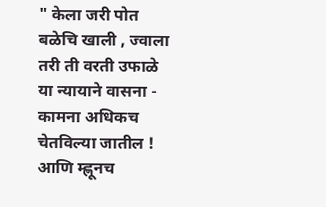" केला जरी पोत बळेचि खाली , ज्वाला तरी ती वरती उफाळे या न्यायाने वासना - कामना अधिकच चेतविल्या जातील ! आणि म्ह्णूनच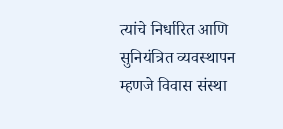त्यांचे निर्धारित आणि सुनियंत्रित व्यवस्थापन म्हणजे विवास संस्था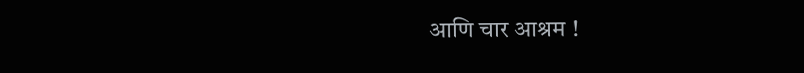आणि चार आश्रम !